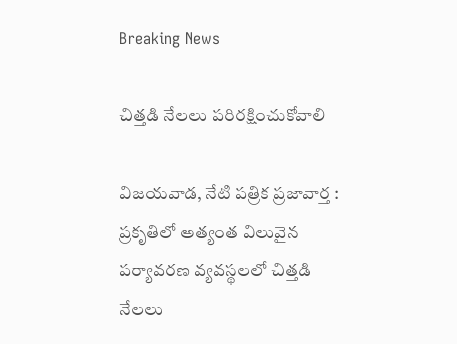Breaking News

చిత్తడి నేలలు పరిరక్షించుకోవాలి

విజయవాడ, నేటి పత్రిక ప్రజావార్త :
ప్రకృతిలో అత్యంత విలువైన పర్యావరణ వ్యవస్థలలో చిత్తడి నేలలు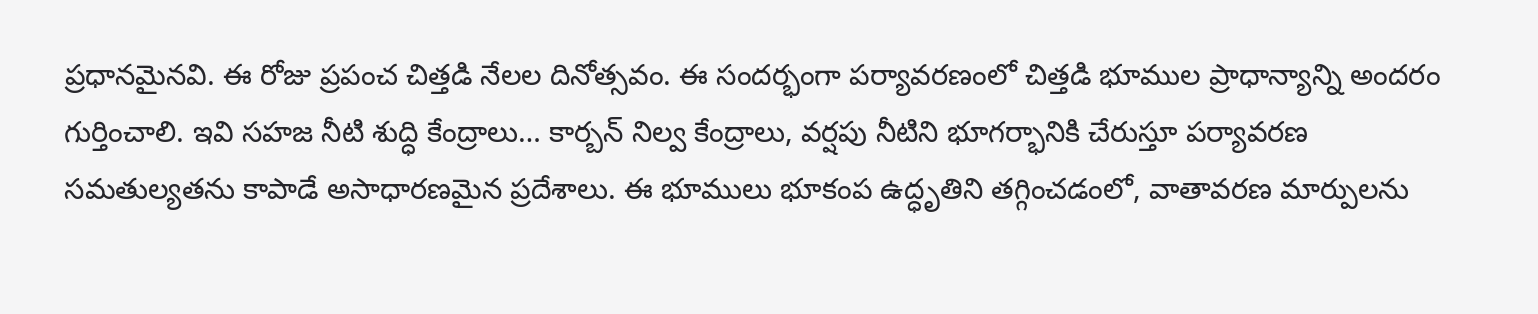ప్రధానమైనవి. ఈ రోజు ప్రపంచ చిత్తడి నేలల దినోత్సవం. ఈ సందర్భంగా పర్యావరణంలో చిత్తడి భూముల ప్రాధాన్యాన్ని అందరం గుర్తించాలి. ఇవి సహజ నీటి శుద్ధి కేంద్రాలు… కార్బన్ నిల్వ కేంద్రాలు, వర్షపు నీటిని భూగర్భానికి చేరుస్తూ పర్యావరణ సమతుల్యతను కాపాడే అసాధారణమైన ప్రదేశాలు. ఈ భూములు భూకంప ఉద్ధృతిని తగ్గించడంలో, వాతావరణ మార్పులను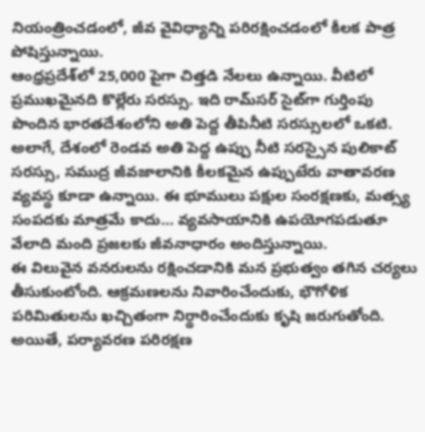నియంత్రించడంలో, జీవ వైవిధ్యాన్ని పరిరక్షించడంలో కీలక పాత్ర పోషిస్తున్నాయి.
ఆంధ్రప్రదేశ్‌లో 25,000 పైగా చిత్తడి నేలలు ఉన్నాయి. వీటిలో ప్రముఖమైనది కొల్లేరు సరస్సు. ఇది రామ్‌సర్ సైట్‌గా గుర్తింపు పొందిన భారతదేశంలోని అతి పెద్ద తీపినీటి సరస్సులలో ఒకటి. అలాగే, దేశంలో రెండవ అతి పెద్ద ఉప్పు నీటి సరస్సైన పులికాట్ సరస్సు, సముద్ర జీవజాలానికి కీలకమైన ఉప్పుటేరు వాతావరణ వ్యవస్థ కూడా ఉన్నాయి. ఈ భూములు పక్షుల సంరక్షణకు, మత్స్య సంపదకు మాత్రమే కాదు… వ్యవసాయానికి ఉపయోగపడుతూ వేలాది మంది ప్రజలకు జీవనాధారం అందిస్తున్నాయి.
ఈ విలువైన వనరులను రక్షించడానికి మన ప్రభుత్వం తగిన చర్యలు తీసుకుంటోంది. ఆక్రమణలను నివారించేందుకు, భౌగోళిక పరిమితులను ఖచ్చితంగా నిర్థారించేందుకు కృషి జరుగుతోంది. అయితే, పర్యావరణ పరిరక్షణ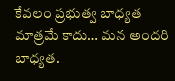కేవలం ప్రభుత్వ బాధ్యత మాత్రమే కాదు… మన అందరి బాధ్యత.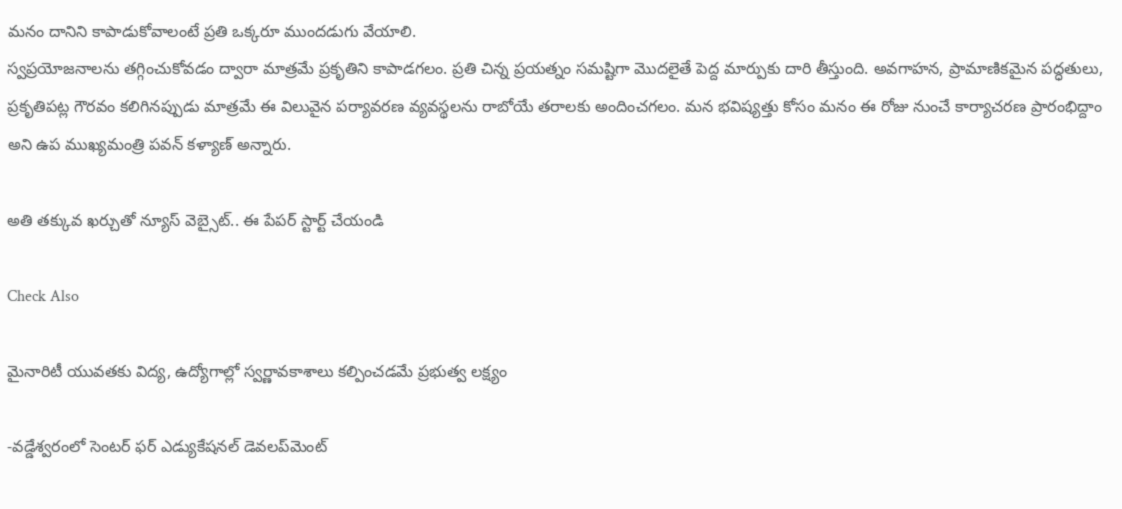మనం దానిని కాపాడుకోవాలంటే ప్రతి ఒక్కరూ ముందడుగు వేయాలి.
స్వప్రయోజనాలను తగ్గించుకోవడం ద్వారా మాత్రమే ప్రకృతిని కాపాడగలం. ప్రతి చిన్న ప్రయత్నం సమష్టిగా మొదలైతే పెద్ద మార్పుకు దారి తీస్తుంది. అవగాహన, ప్రామాణికమైన పద్ధతులు, ప్రకృతిపట్ల గౌరవం కలిగినప్పుడు మాత్రమే ఈ విలువైన పర్యావరణ వ్యవస్థలను రాబోయే తరాలకు అందించగలం. మన భవిష్యత్తు కోసం మనం ఈ రోజు నుంచే కార్యాచరణ ప్రారంభిద్దాం అని ఉప ముఖ్యమంత్రి పవన్ కళ్యాణ్ అన్నారు.

అతి తక్కువ ఖర్చుతో న్యూస్ వెబ్సైట్.. ఈ పేపర్ స్టార్ట్ చేయండి

Check Also

మైనారిటీ యువతకు విద్య, ఉద్యోగాల్లో స్వర్ణావకాశాలు కల్పించడమే ప్రభుత్వ లక్ష్యం

-వడ్డేశ్వరంలో సెంటర్ ఫర్ ఎడ్యుకేషనల్ డెవలప్‌మెంట్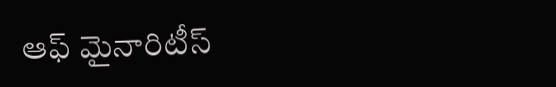ఆఫ్ మైనారిటీస్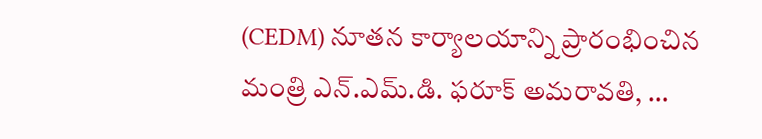(CEDM) నూతన కార్యాలయాన్ని ప్రారంభించిన మంత్రి ఎన్.ఎమ్.డి. ఫరూక్ అమరావతి, …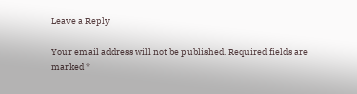Leave a Reply

Your email address will not be published. Required fields are marked *